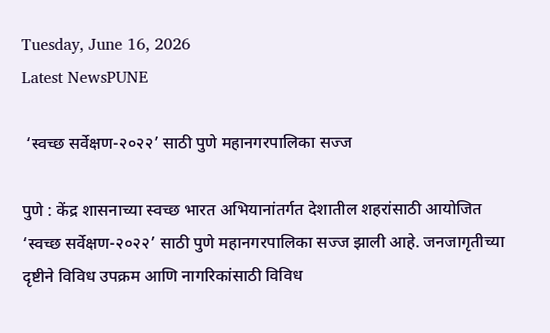Tuesday, June 16, 2026
Latest NewsPUNE

 ‘स्वच्छ सर्वेक्षण-२०२२’ साठी पुणे महानगरपालिका सज्ज

पुणे : केंद्र शासनाच्या स्वच्छ भारत अभियानांतर्गत देशातील शहरांसाठी आयोजित ‘स्वच्छ सर्वेक्षण-२०२२’ साठी पुणे महानगरपालिका सज्ज झाली आहे. जनजागृतीच्या दृष्टीने विविध उपक्रम आणि नागरिकांसाठी विविध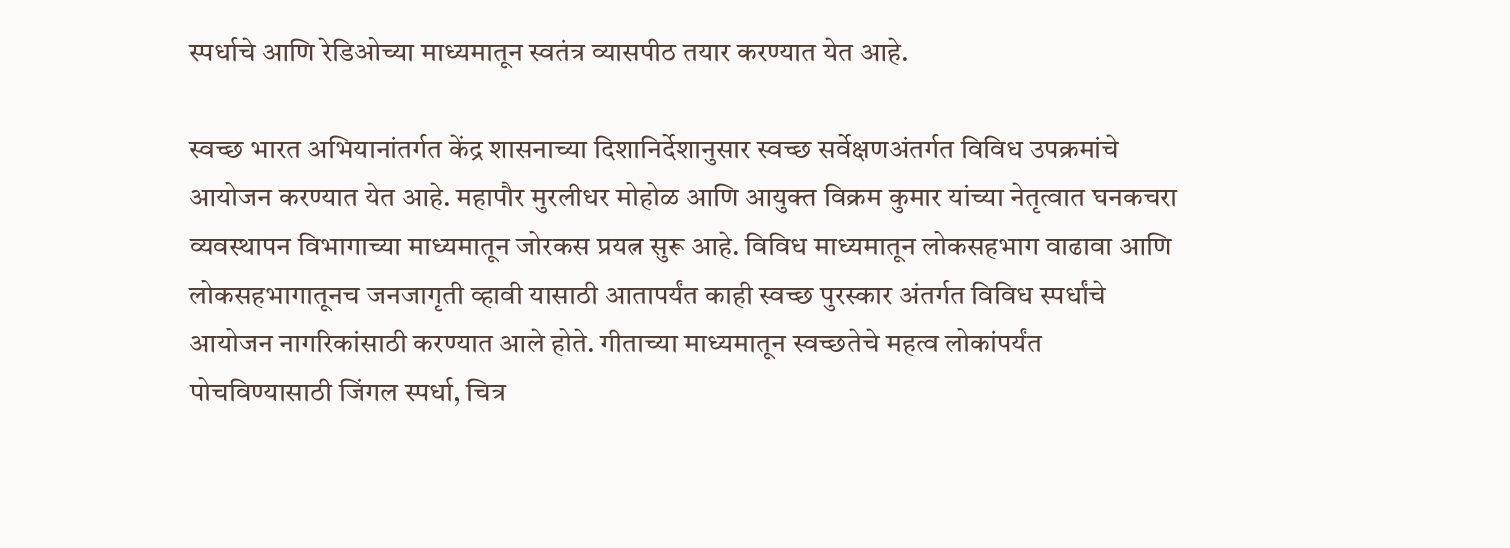स्पर्धाचे आणि रेडिओच्या माध्यमातून स्वतंत्र व्यासपीठ तयार करण्यात येत आहे.

स्वच्छ भारत अभियानांतर्गत केंद्र शासनाच्या दिशानिर्देशानुसार स्वच्छ सर्वेक्षणअंतर्गत विविध उपक्रमांचे आयोजन करण्यात येत आहे. महापौर मुरलीधर मोहोळ आणि आयुक्त विक्रम कुमार यांच्या नेतृत्वात घनकचरा व्यवस्थापन विभागाच्या माध्यमातून जोरकस प्रयत्न सुरू आहे. विविध माध्यमातून लोकसहभाग वाढावा आणि लोकसहभागातूनच जनजागृती व्हावी यासाठी आतापर्यंत काही स्वच्छ पुरस्कार अंतर्गत विविध स्पर्धांचे आयोजन नागरिकांसाठी करण्यात आले होते. गीताच्या माध्यमातून स्वच्छतेचे महत्व लोकांपर्यंत पोचविण्यासाठी जिंगल स्पर्धा, चित्र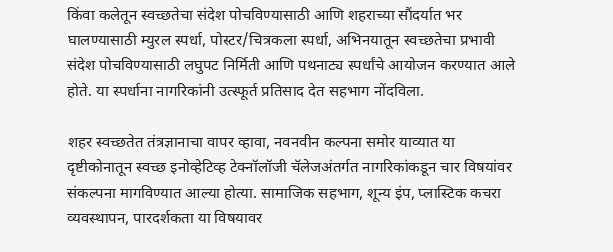किंवा कलेतून स्वच्छतेचा संदेश पोचविण्यासाठी आणि शहराच्या सौंदर्यात भर घालण्यासाठी म्युरल स्पर्धा, पोस्टर/चित्रकला स्पर्धा, अभिनयातून स्वच्छतेचा प्रभावी संदेश पोचविण्यासाठी लघुपट निर्मिती आणि पथनाट्य स्पर्धांचे आयोजन करण्यात आले होते. या स्पर्धाना नागरिकांनी उत्स्फूर्त प्रतिसाद देत सहभाग नोंदविला.

शहर स्वच्छतेत तंत्रज्ञानाचा वापर व्हावा, नवनवीन कल्पना समोर याव्यात या दृष्टीकोनातून स्वच्छ इनोव्हेटिव्ह टेक्नॉलॉजी चॅलेजअंतर्गत नागरिकांकडून चार विषयांवर संकल्पना मागविण्यात आल्या होत्या. सामाजिक सहभाग, शून्य इंप, प्लास्टिक कचरा व्यवस्थापन, पारदर्शकता या विषयावर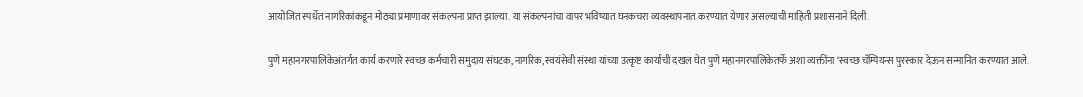आयोजित स्पर्धेत नागरिकांकडून मोठ्या प्रमाणावर संकल्पना प्राप्त झाल्या. या संकल्पनांचा वापर भविष्यात घनकचरा व्यवस्थापनात करण्यात येणार असल्याची माहिती प्रशासनाने दिली.

पुणे महानगरपालिकेअंतर्गत कार्य करणारे स्वच्छ कर्मचारी समुदाय संघटक, नागरिक, स्वयंसेवी संस्था यांच्या उत्कृष्ट कार्याची दखल घेत पुणे महानगरपालिकेतर्फे अशा व्यक्तींना ‘स्वच्छ चॅम्पियन्स पुरस्कार देऊन सन्मानित करण्यात आले.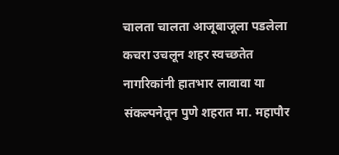चालता चालता आजूबाजूला पडलेला कचरा उचलून शहर स्वच्छतेत नागरिकांनी हातभार लावावा या संकल्पनेतून पुणे शहरात मा. महापौर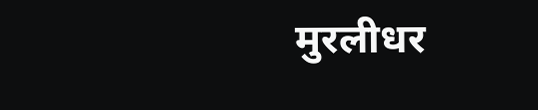मुरलीधर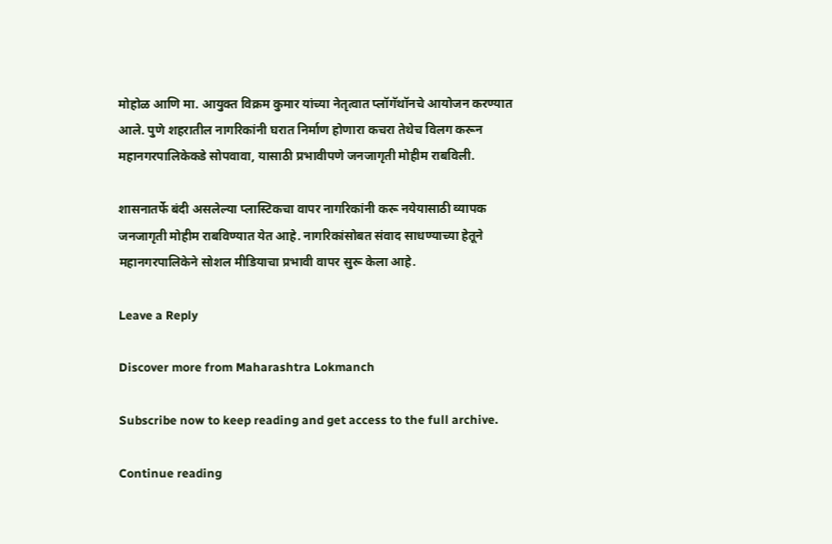मोहोळ आणि मा. आयुक्त विक्रम कुमार यांच्या नेतृत्वात प्लॉगॅथॉनचे आयोजन करण्यात आले. पुणे शहरातील नागरिकांनी घरात निर्माण होणारा कचरा तेथेच विलग करून महानगरपालिकेकडे सोपवावा, यासाठी प्रभावीपणे जनजागृती मोहीम राबविली.

शासनातर्फे बंदी असलेल्या प्लास्टिकचा वापर नागरिकांनी करू नयेयासाठी व्यापक जनजागृती मोहीम राबविण्यात येत आहे. नागरिकांसोबत संवाद साधण्याच्या हेतूने महानगरपालिकेने सोशल मीडियाचा प्रभावी वापर सुरू केला आहे.

Leave a Reply

Discover more from Maharashtra Lokmanch

Subscribe now to keep reading and get access to the full archive.

Continue reading